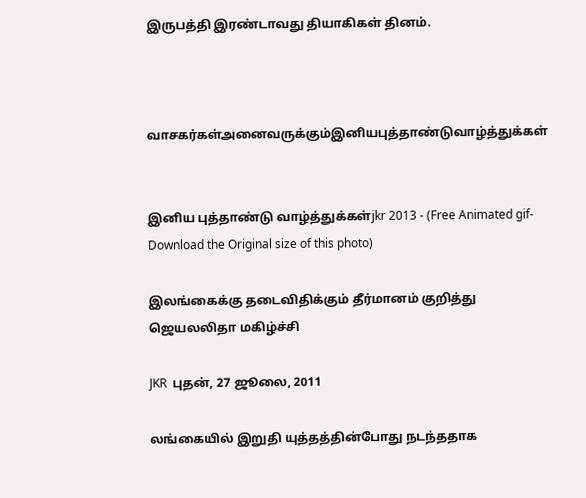இருபத்தி இரண்டாவது தியாகிகள் தினம்.



வாசகர்கள்அனைவருக்கும்இனியபுத்தாண்டுவாழ்த்துக்கள்


இனிய புத்தாண்டு வாழ்த்துக்கள்jkr 2013 - (Free Animated gif-Download the Original size of this photo)

இலங்கைக்கு தடைவிதிக்கும் தீர்மானம் குறித்து ஜெயலலிதா மகிழ்ச்சி

JKR  புதன், 27 ஜூலை, 2011

லங்கையில் இறுதி யுத்தத்தின்போது நடந்ததாக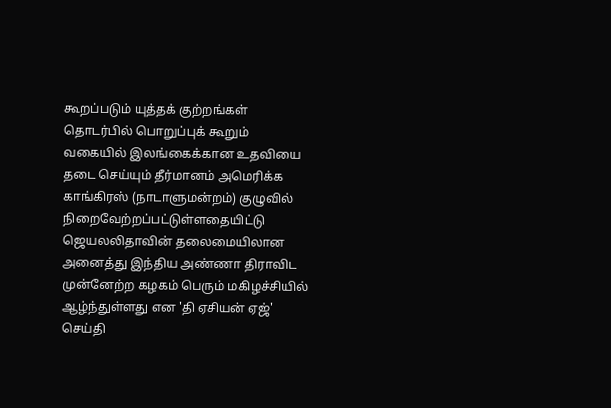கூறப்படும் யுத்தக் குற்றங்கள் தொடர்பில் பொறுப்புக் கூறும் வகையில் இலங்கைக்கான உதவியை தடை செய்யும் தீர்மானம் அமெரிக்க காங்கிரஸ் (நாடாளுமன்றம்) குழுவில் நிறைவேற்றப்பட்டுள்ளதையிட்டு ஜெயலலிதாவின் தலைமையிலான அனைத்து இந்திய அண்ணா திராவிட முன்னேற்ற கழகம் பெரும் மகிழச்சியில் ஆழ்ந்துள்ளது என 'தி ஏசியன் ஏஜ்' செய்தி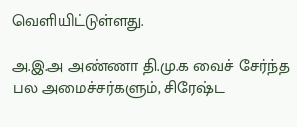வெளியிட்டுள்ளது.

அ.இ.அ அண்ணா தி.மு.க வைச் சேர்ந்த பல அமைச்சர்களும், சிரேஷ்ட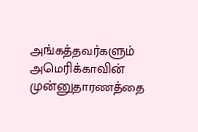அங்கத்தவர்களும் அமெரிக்காவின் முன்னுதாரணத்தை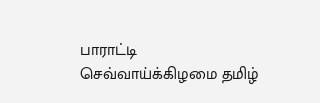பாராட்டி செவ்வாய்க்கிழமை தமிழ்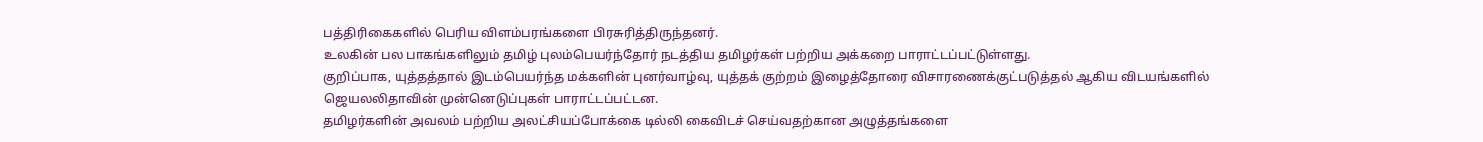பத்திரிகைகளில் பெரிய விளம்பரங்களை பிரசுரித்திருந்தனர்.
உலகின் பல பாகங்களிலும் தமிழ் புலம்பெயர்ந்தோர் நடத்திய தமிழர்கள் பற்றிய அக்கறை பாராட்டப்பட்டுள்ளது.
குறிப்பாக, யுத்தத்தால் இடம்பெயர்ந்த மக்களின் புனர்வாழ்வு, யுத்தக் குற்றம் இழைத்தோரை விசாரணைக்குட்படுத்தல் ஆகிய விடயங்களில் ஜெயலலிதாவின் முன்னெடுப்புகள் பாராட்டப்பட்டன.
தமிழர்களின் அவலம் பற்றிய அலட்சியப்போக்கை டில்லி கைவிடச் செய்வதற்கான அழுத்தங்களை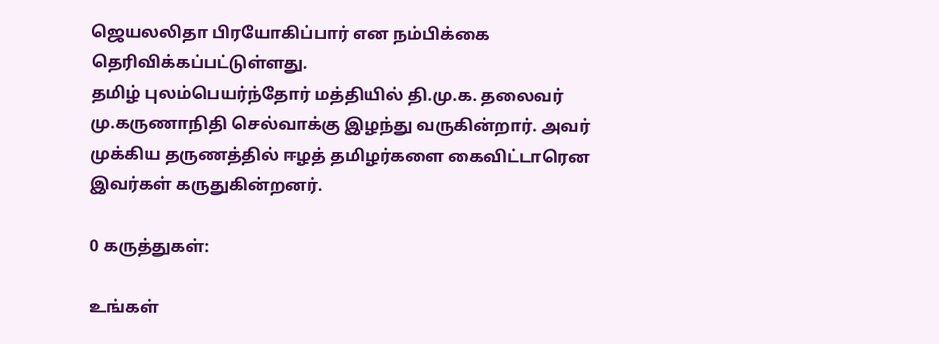ஜெயலலிதா பிரயோகிப்பார் என நம்பிக்கை தெரிவிக்கப்பட்டுள்ளது.
தமிழ் புலம்பெயர்ந்தோர் மத்தியில் தி.மு.க. தலைவர் மு.கருணாநிதி செல்வாக்கு இழந்து வருகின்றார். அவர் முக்கிய தருணத்தில் ஈழத் தமிழர்களை கைவிட்டாரென இவர்கள் கருதுகின்றனர்.

0 கருத்துகள்:

உங்கள்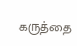கருத்தை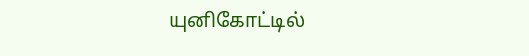யுனிகோட்டில்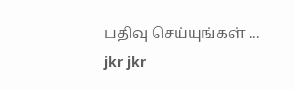பதிவு செய்யுங்கள் ...
jkr jkr